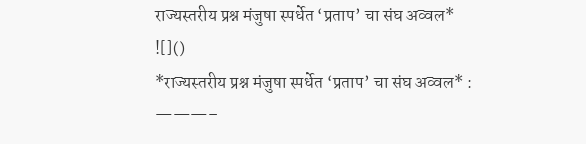राज्यस्तरीय प्रश्न मंजुषा स्पर्धेत ‘प्रताप’ चा संघ अव्वल*
![]()
*राज्यस्तरीय प्रश्न मंजुषा स्पर्धेत ‘प्रताप’ चा संघ अव्वल* :
———–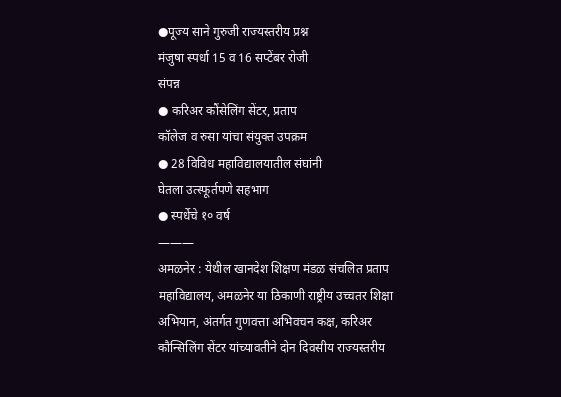●पूज्य साने गुरुजी राज्यस्तरीय प्रश्न
मंजुषा स्पर्धा 15 व 16 सप्टेंबर रोजी
संपन्न
● करिअर कौंसेलिंग सेंटर, प्रताप
कॉलेज व रुसा यांचा संयुक्त उपक्रम
● 28 विविध महाविद्यालयातील संघांनी
घेतला उत्स्फूर्तपणे सहभाग
● स्पर्धेचे १० वर्ष
———
अमळनेर : येथील खानदेश शिक्षण मंडळ संचलित प्रताप महाविद्यालय, अमळनेर या ठिकाणी राष्ट्रीय उच्चतर शिक्षा अभियान, अंतर्गत गुणवत्ता अभिवचन कक्ष, करिअर कौन्सिलिंग सेंटर यांच्यावतीने दोन दिवसीय राज्यस्तरीय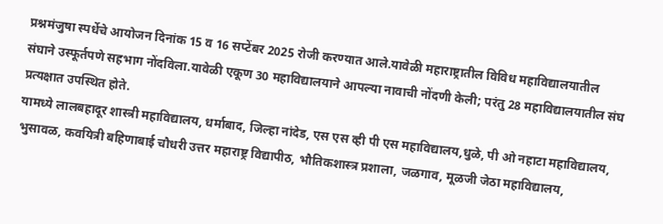प्रश्नमंजुषा स्पर्धेचे आयोजन दिनांक 15 व 16 सप्टेंबर 2025 रोजी करण्यात आले.यावेळी महाराष्ट्रातील विविध महाविद्यालयातील संघाने उस्फूर्तपणे सहभाग नोंदविला.यावेळी एकूण 30 महाविद्यालयाने आपल्या नावाची नोंदणी केली; परंतु 28 महाविद्यालयातील संघ प्रत्यक्षात उपस्थित होते.
यामध्ये लालबहादूर शास्त्री महाविद्यालय, धर्माबाद, जिल्हा नांदेड, एस एस व्ही पी एस महाविद्यालय,धुळे, पी ओ नहाटा महाविद्यालय, भुसावळ, कवयित्री बहिणाबाई चौधरी उत्तर महाराष्ट्र विद्यापीठ, भौतिकशास्त्र प्रशाला, जळगाव, मूळजी जेठा महाविद्यालय,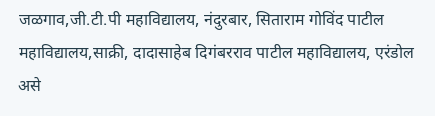जळगाव,जी.टी.पी महाविद्यालय, नंदुरबार, सिताराम गोविंद पाटील महाविद्यालय,साक्री, दादासाहेब दिगंबरराव पाटील महाविद्यालय, एरंडोल असे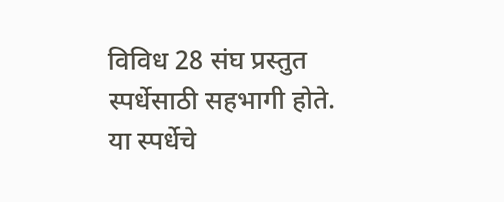विविध 28 संघ प्रस्तुत स्पर्धेसाठी सहभागी होते. या स्पर्धेचे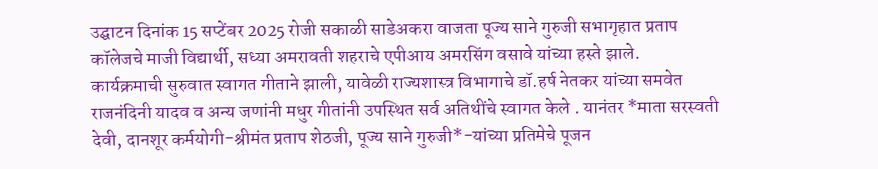उद्घाटन दिनांक 15 सप्टेंबर 2025 रोजी सकाळी साडेअकरा वाजता पूज्य साने गुरुजी सभागृहात प्रताप कॉलेजचे माजी विद्यार्थी, सध्या अमरावती शहराचे एपीआय अमरसिंग वसावे यांच्या हस्ते झाले.
कार्यक्रमाची सुरुवात स्वागत गीताने झाली, यावेळी राज्यशास्त्र विभागाचे डॉ.हर्ष नेतकर यांच्या समवेत राजनंदिनी यादव व अन्य जणांनी मधुर गीतांनी उपस्थित सर्व अतिथींचे स्वागत केले . यानंतर *माता सरस्वती देवी, दानशूर कर्मयोगी-श्रीमंत प्रताप शेठजी, पूज्य साने गुरुजी*-यांच्या प्रतिमेचे पूजन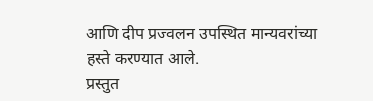आणि दीप प्रज्वलन उपस्थित मान्यवरांच्या हस्ते करण्यात आले.
प्रस्तुत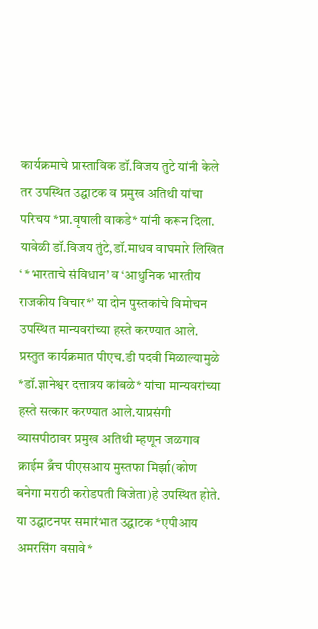कार्यक्रमाचे प्रास्ताविक डॉ.विजय तुटे यांनी केले तर उपस्थित उद्घाटक व प्रमुख अतिथी यांचा परिचय *प्रा.वृषाली वाकडे* यांनी करून दिला. यावेळी डॉ.विजय तुंटे,डॉ.माधव वाघमारे लिखित ‘ *भारताचे संविधान’ व ‘आधुनिक भारतीय राजकीय विचार*’ या दोन पुस्तकांचे विमोचन उपस्थित मान्यवरांच्या हस्ते करण्यात आले.
प्रस्तुत कार्यक्रमात पीएच.डी पदवी मिळाल्यामुळे *डॉ.ज्ञानेश्वर दत्तात्रय कांबळे* यांचा मान्यवरांच्या हस्ते सत्कार करण्यात आले.याप्रसंगी व्यासपीठावर प्रमुख अतिथी म्हणून जळगाव क्राईम ब्रँच पीएसआय मुस्तफा मिर्झा(कोण बनेगा मराठी करोडपती विजेता)हे उपस्थित होते.
या उद्घाटनपर समारंभात उद्घाटक *एपीआय अमरसिंग वसावे*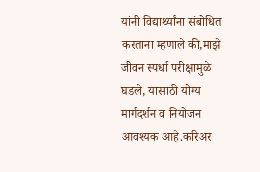यांनी विद्यार्थ्यांना संबोधित करताना म्हणाले की,माझे जीवन स्पर्धा परीक्षामुळे घडले, यासाठी योग्य मार्गदर्शन व नियोजन आवश्यक आहे.करिअर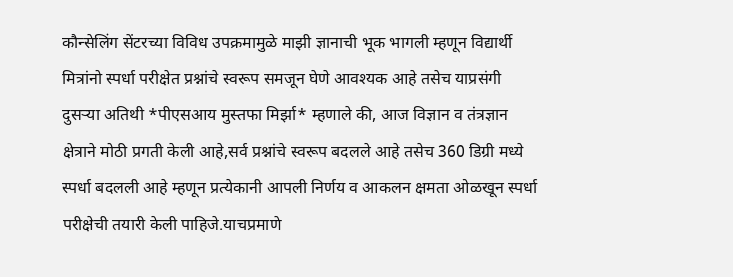कौन्सेलिंग सेंटरच्या विविध उपक्रमामुळे माझी ज्ञानाची भूक भागली म्हणून विद्यार्थी मित्रांनो स्पर्धा परीक्षेत प्रश्नांचे स्वरूप समजून घेणे आवश्यक आहे तसेच याप्रसंगी दुसऱ्या अतिथी *पीएसआय मुस्तफा मिर्झा* म्हणाले की, आज विज्ञान व तंत्रज्ञान क्षेत्राने मोठी प्रगती केली आहे,सर्व प्रश्नांचे स्वरूप बदलले आहे तसेच 360 डिग्री मध्ये स्पर्धा बदलली आहे म्हणून प्रत्येकानी आपली निर्णय व आकलन क्षमता ओळखून स्पर्धा परीक्षेची तयारी केली पाहिजे.याचप्रमाणे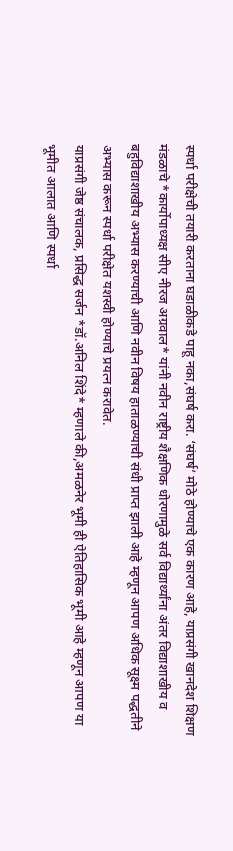स्पर्धा परीक्षेची तयारी करताना घडाळीकडे पाहू नका,संघर्ष करा. ‘संघर्ष’ मोठे होण्याचे एक कारण आहे, याप्रसंगी खानदेश शिक्षण मंडळाचे *कार्योपाध्यक्ष सीए नीरज अग्रवाल* यांनी नवीन राष्ट्रीय शैक्षणिक धोरणामुळे सर्व विद्यार्थ्यांना अंतर विद्याशाखीय व बहुविद्याशाखीय अभ्यास करण्याची आणि नवीन विषय हाताळण्याची संधी प्राप्त झाली आहे म्हणून आपण अधिक सूक्ष्म पद्धतीने अभ्यास करून स्पर्धा परीक्षेत यशस्वी होण्याचे प्रयत्न करावेत.
याप्रसंगी जेष्ठ संचालक, प्रसिद्ध सर्जन *डॉ.अनिल शिंदे* म्हणाले की,अमळनेर भूमी ही ऐतिहासिक भूमी आहे म्हणून आपण या भूमीत आलात आणि स्पर्धा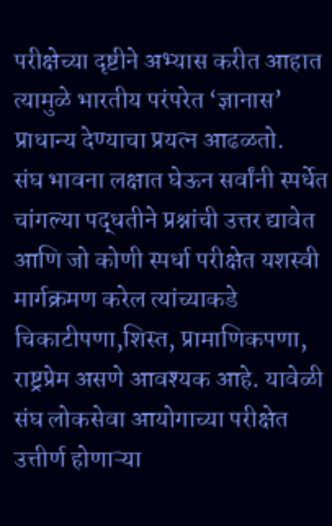परीक्षेच्या दृष्टीने अभ्यास करीत आहात त्यामुळे भारतीय परंपरेत ‘ज्ञानास’ प्राधान्य देण्याचा प्रयत्न आढळतो.
संघ भावना लक्षात घेऊन सर्वांनी स्पर्धेत चांगल्या पद्धतीने प्रश्नांची उत्तर द्यावेत आणि जो कोणी स्पर्धा परीक्षेत यशस्वी मार्गक्रमण करेल त्यांच्याकडे चिकाटीपणा,शिस्त, प्रामाणिकपणा, राष्ट्रप्रेम असणे आवश्यक आहे. यावेळी संघ लोकसेवा आयोगाच्या परीक्षेत उत्तीर्ण होणाऱ्या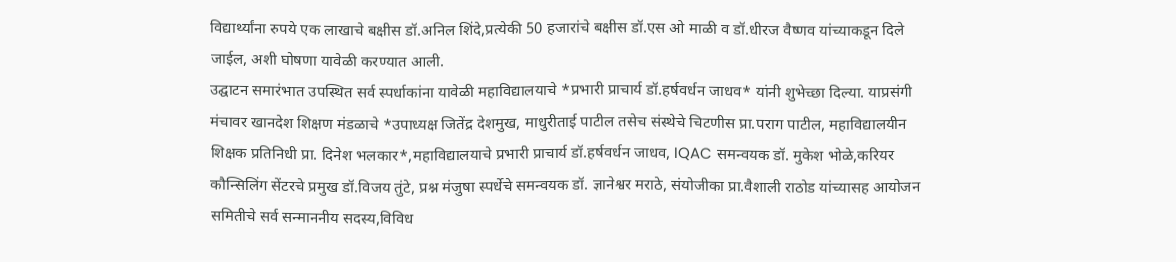विद्यार्थ्यांना रुपये एक लाखाचे बक्षीस डॉ.अनिल शिंदे,प्रत्येकी 50 हजारांचे बक्षीस डॉ.एस ओ माळी व डॉ.धीरज वैष्णव यांच्याकडून दिले जाईल, अशी घोषणा यावेळी करण्यात आली.
उद्घाटन समारंभात उपस्थित सर्व स्पर्धाकांना यावेळी महाविद्यालयाचे *प्रभारी प्राचार्य डॉ.हर्षवर्धन जाधव* यांनी शुभेच्छा दिल्या. याप्रसंगी मंचावर खानदेश शिक्षण मंडळाचे *उपाध्यक्ष जितेंद्र देशमुख, माधुरीताई पाटील तसेच संस्थेचे चिटणीस प्रा.पराग पाटील, महाविद्यालयीन शिक्षक प्रतिनिधी प्रा. दिनेश भलकार*,महाविद्यालयाचे प्रभारी प्राचार्य डॉ.हर्षवर्धन जाधव, IQAC समन्वयक डॉ. मुकेश भोळे,करियर कौन्सिलिंग सेंटरचे प्रमुख डॉ.विजय तुंटे, प्रश्न मंजुषा स्पर्धेचे समन्वयक डॉ. ज्ञानेश्वर मराठे, संयोजीका प्रा.वैशाली राठोड यांच्यासह आयोजन समितीचे सर्व सन्माननीय सदस्य,विविध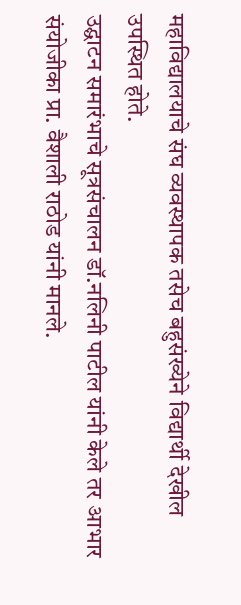महाविद्यालयाचे संघ व्यवस्थापक तसेच बहुसंख्येने विद्यार्थी देखील उपस्थित होते.
उद्घाटन समारंभाचे सूत्रसंचालन डॉ.नलिनी पाटील यांनी केले तर आभार संयोजीका प्रा. वैशाली राठोड यांनी मानले.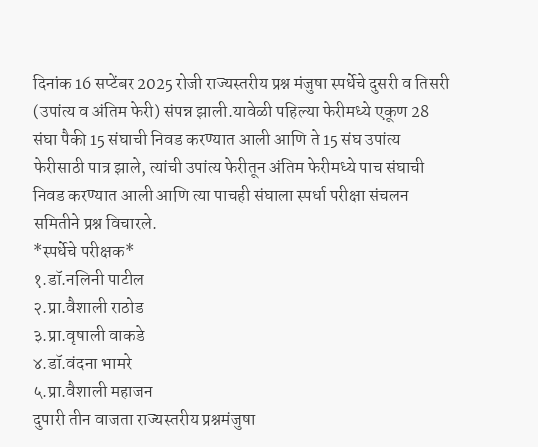दिनांक 16 सप्टेंबर 2025 रोजी राज्यस्तरीय प्रश्न मंजुषा स्पर्धेचे दुसरी व तिसरी (उपांत्य व अंतिम फेरी) संपन्न झाली.यावेळी पहिल्या फेरीमध्ये एकूण 28 संघा पैकी 15 संघाची निवड करण्यात आली आणि ते 15 संघ उपांत्य फेरीसाठी पात्र झाले, त्यांची उपांत्य फेरीतून अंतिम फेरीमध्ये पाच संघाची निवड करण्यात आली आणि त्या पाचही संघाला स्पर्धा परीक्षा संचलन समितीने प्रश्न विचारले.
*स्पर्धेचे परीक्षक*
१.डॉ.नलिनी पाटील
२.प्रा.वैशाली राठोड
३.प्रा.वृषाली वाकडे
४.डॉ.वंदना भामरे
५.प्रा.वैशाली महाजन
दुपारी तीन वाजता राज्यस्तरीय प्रश्नमंजुषा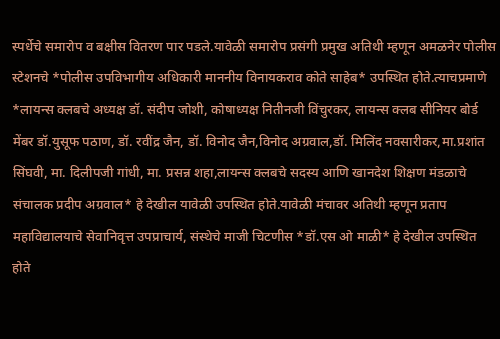स्पर्धेचे समारोप व बक्षीस वितरण पार पडले.यावेळी समारोप प्रसंगी प्रमुख अतिथी म्हणून अमळनेर पोलीस स्टेशनचे *पोलीस उपविभागीय अधिकारी माननीय विनायकराव कोते साहेब* उपस्थित होते.त्याचप्रमाणे *लायन्स क्लबचे अध्यक्ष डॉ. संदीप जोशी, कोषाध्यक्ष नितीनजी विंचुरकर, लायन्स क्लब सीनियर बोर्ड मेंबर डॉ.युसूफ पठाण, डॉ. रवींद्र जैन, डॉ. विनोद जैन,विनोद अग्रवाल,डॉ. मिलिंद नवसारीकर,मा.प्रशांत सिंघवी, मा. दिलीपजी गांधी, मा. प्रसन्न शहा,लायन्स क्लबचे सदस्य आणि खानदेश शिक्षण मंडळाचे संचालक प्रदीप अग्रवाल* हे देखील यावेळी उपस्थित होते.यावेळी मंचावर अतिथी म्हणून प्रताप महाविद्यालयाचे सेवानिवृत्त उपप्राचार्य, संस्थेचे माजी चिटणीस *डॉ.एस ओ माळी* हे देखील उपस्थित होते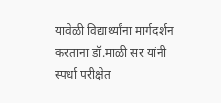यावेळी विद्यार्थ्यांना मार्गदर्शन करताना डॉ.माळी सर यांनी स्पर्धा परीक्षेत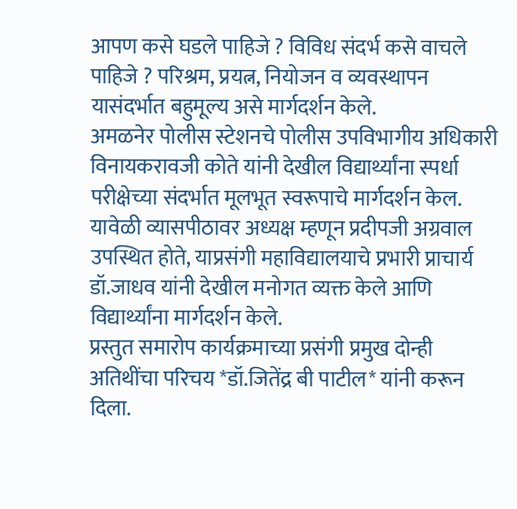आपण कसे घडले पाहिजे ? विविध संदर्भ कसे वाचले पाहिजे ? परिश्रम, प्रयत्न, नियोजन व व्यवस्थापन यासंदर्भात बहुमूल्य असे मार्गदर्शन केले.
अमळनेर पोलीस स्टेशनचे पोलीस उपविभागीय अधिकारी विनायकरावजी कोते यांनी देखील विद्यार्थ्यांना स्पर्धा परीक्षेच्या संदर्भात मूलभूत स्वरूपाचे मार्गदर्शन केल. यावेळी व्यासपीठावर अध्यक्ष म्हणून प्रदीपजी अग्रवाल उपस्थित होते, याप्रसंगी महाविद्यालयाचे प्रभारी प्राचार्य डॉ.जाधव यांनी देखील मनोगत व्यक्त केले आणि विद्यार्थ्यांना मार्गदर्शन केले.
प्रस्तुत समारोप कार्यक्रमाच्या प्रसंगी प्रमुख दोन्ही अतिथींचा परिचय *डॉ.जितेंद्र बी पाटील* यांनी करून दिला.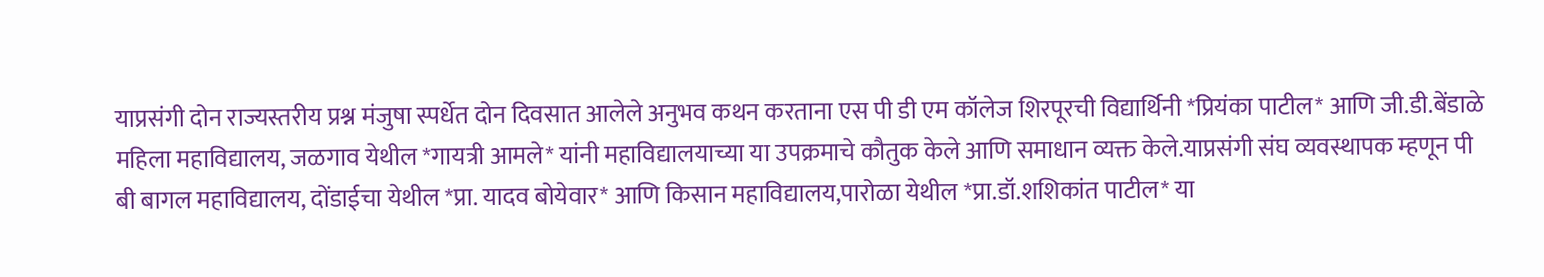याप्रसंगी दोन राज्यस्तरीय प्रश्न मंजुषा स्पर्धेत दोन दिवसात आलेले अनुभव कथन करताना एस पी डी एम कॉलेज शिरपूरची विद्यार्थिनी *प्रियंका पाटील* आणि जी.डी.बेंडाळे महिला महाविद्यालय, जळगाव येथील *गायत्री आमले* यांनी महाविद्यालयाच्या या उपक्रमाचे कौतुक केले आणि समाधान व्यक्त केले.याप्रसंगी संघ व्यवस्थापक म्हणून पी बी बागल महाविद्यालय, दोंडाईचा येथील *प्रा. यादव बोयेवार* आणि किसान महाविद्यालय,पारोळा येथील *प्रा.डॉ.शशिकांत पाटील* या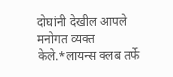दोघांनी देखील आपले मनोगत व्यक्त केले.*लायन्स क्लब तर्फे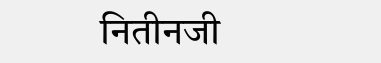नितीनजी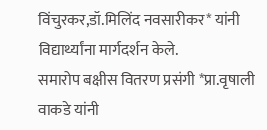विंचुरकर,डॉ.मिलिंद नवसारीकर* यांनी विद्यार्थ्यांना मार्गदर्शन केले.
समारोप बक्षीस वितरण प्रसंगी *प्रा.वृषाली वाकडे यांनी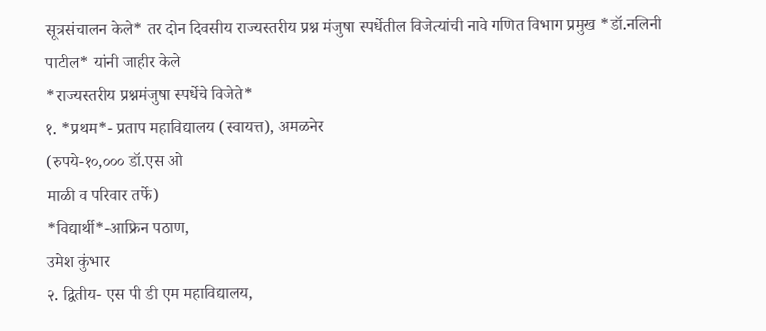सूत्रसंचालन केले* तर दोन दिवसीय राज्यस्तरीय प्रश्न मंजुषा स्पर्धेतील विजेत्यांची नावे गणित विभाग प्रमुख *डॉ.नलिनी पाटील* यांनी जाहीर केले
*राज्यस्तरीय प्रश्नमंजुषा स्पर्धेचे विजेते*
१. *प्रथम*- प्रताप महाविद्यालय (स्वायत्त), अमळनेर
(रुपये-१०,००० डॉ.एस ओ
माळी व परिवार तर्फे)
*विद्यार्थी*-आफ्रिन पठाण,
उमेश कुंभार
२. द्वितीय- एस पी डी एम महाविद्यालय,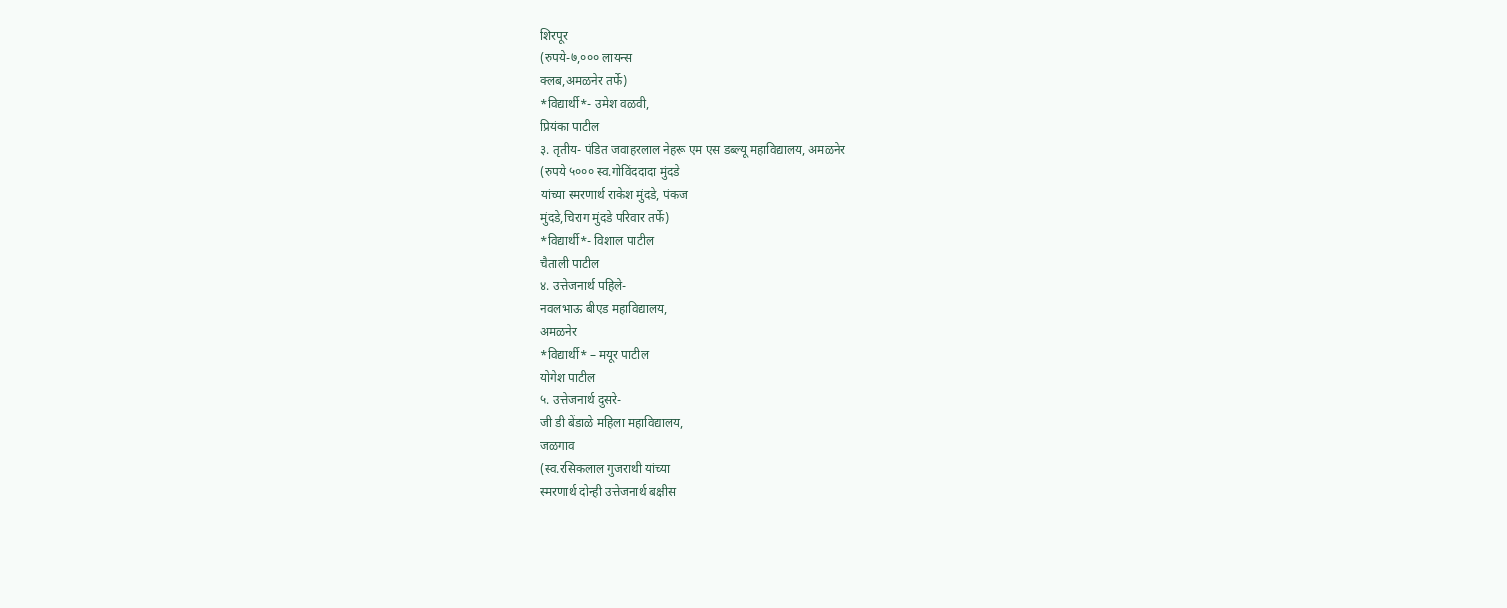शिरपूर
(रुपये-७,००० लायन्स
क्लब,अमळनेर तर्फे)
*विद्यार्थी*- उमेश वळवी,
प्रियंका पाटील
३. तृतीय- पंडित जवाहरलाल नेहरू एम एस डब्ल्यू महाविद्यालय, अमळनेर
(रुपये ५००० स्व.गोविंददादा मुंदडे
यांच्या स्मरणार्थ राकेश मुंदडे, पंकज
मुंदडे,चिराग मुंदडे परिवार तर्फे)
*विद्यार्थी*- विशाल पाटील
चैताली पाटील
४. उत्तेजनार्थ पहिले-
नवलभाऊ बीएड महाविद्यालय,
अमळनेर
*विद्यार्थी* – मयूर पाटील
योगेश पाटील
५. उत्तेजनार्थ दुसरे-
जी डी बेंडाळे महिला महाविद्यालय,
जळगाव
(स्व.रसिकलाल गुजराथी यांच्या
स्मरणार्थ दोन्ही उत्तेजनार्थ बक्षीस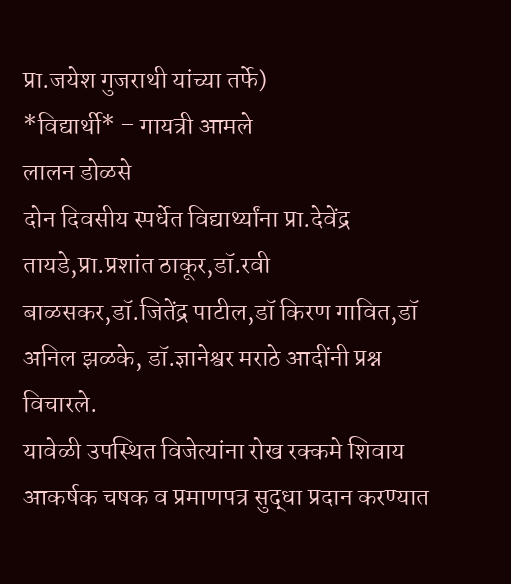प्रा.जयेश गुजराथी यांच्या तर्फे)
*विद्यार्थी* – गायत्री आमले
लालन डोळसे
दोन दिवसीय स्पर्धेत विद्यार्थ्यांना प्रा.देवेंद्र तायडे,प्रा.प्रशांत ठाकूर,डॉ.रवी बाळसकर,डॉ.जितेंद्र पाटील,डॉ किरण गावित,डॉ अनिल झळके, डॉ.ज्ञानेश्वर मराठे आदींनी प्रश्न विचारले.
यावेळी उपस्थित विजेत्यांना रोख रक्कमे शिवाय आकर्षक चषक व प्रमाणपत्र सुद्धा प्रदान करण्यात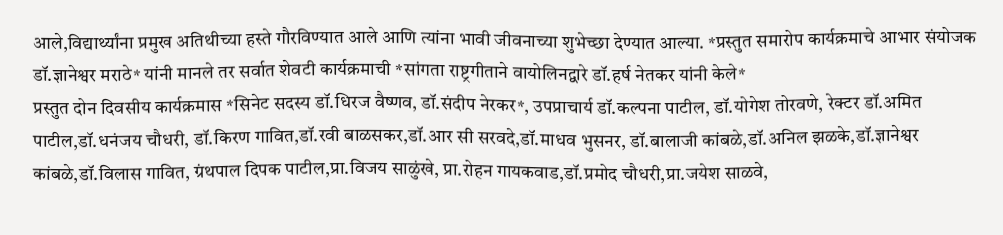आले,विद्यार्थ्यांना प्रमुख अतिथीच्या हस्ते गौरविण्यात आले आणि त्यांना भावी जीवनाच्या शुभेच्छा देण्यात आल्या. *प्रस्तुत समारोप कार्यक्रमाचे आभार संयोजक डॉ.ज्ञानेश्वर मराठे* यांनी मानले तर सर्वात शेवटी कार्यक्रमाची *सांगता राष्ट्रगीताने वायोलिनद्वारे डॉ.हर्ष नेतकर यांनी केले*
प्रस्तुत दोन दिवसीय कार्यक्रमास *सिनेट सदस्य डॉ.धिरज वैष्णव, डॉ.संदीप नेरकर*, उपप्राचार्य डॉ.कल्पना पाटील, डॉ.योगेश तोरवणे, रेक्टर डॉ.अमित पाटील,डॉ.धनंजय चौधरी, डॉ.किरण गावित,डॉ.रवी बाळसकर,डॉ.आर सी सरवदे,डॉ.माधव भुसनर, डॉ.बालाजी कांबळे,डॉ.अनिल झळके,डॉ.ज्ञानेश्वर कांबळे,डॉ.विलास गावित, ग्रंथपाल दिपक पाटील,प्रा.विजय साळुंखे, प्रा.रोहन गायकवाड,डॉ.प्रमोद चौधरी,प्रा.जयेश साळवे,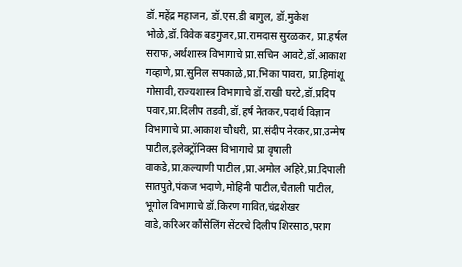डॉ.महेंद्र महाजन, डॉ.एस.डी बागुल, डॉ.मुकेश भोळे,डॉ.विवेक बडगुजर,प्रा.रामदास सुरळकर, प्रा.हर्षल सराफ,अर्थशास्त्र विभागाचे प्रा.सचिन आवटे,डॉ.आकाश गव्हाणे,प्रा.सुनिल सपकाळे,प्रा.भिका पावरा, प्रा.हिमांशू गोसावी,राज्यशास्त्र विभागाचे डॉ.राखी घरटे,डॉ.प्रदिप पवार,प्रा.दिलीप तडवी,डॉ.हर्ष नेतकर,पदार्थ विज्ञान विभागाचे प्रा.आकाश चौधरी, प्रा.संदीप नेरकर,प्रा.उन्मेष पाटील,इलेक्ट्रॉनिक्स विभागाचे प्रा वृषाली वाकडे,प्रा.कल्याणी पाटील ,प्रा.अमोल अहिरे,प्रा.दिपाली सातपुते,पंकज भदाणे,मोहिनी पाटील,चैताली पाटील, भूगोल विभागाचे डॉ.किरण गावित,चंद्रशेखर वाडे,करिअर कौंसेलिंग सेंटरचे दिलीप शिरसाठ,पराग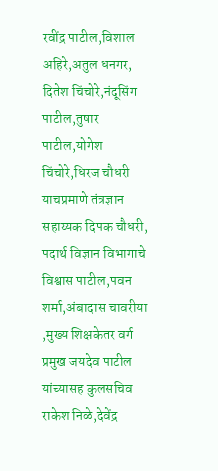रवींद्र पाटील,विशाल अहिरे,अतुल धनगर, दितेश चिंचोरे,नंदूसिंग पाटील,तुषार पाटील,योगेश चिंचोरे,धिरज चौधरी याचप्रमाणे तंत्रज्ञान सहाय्यक दिपक चौधरी, पदार्थ विज्ञान विभागाचे विश्वास पाटील,पवन शर्मा,अंबादास चावरीया ,मुख्य शिक्षकेतर वर्ग प्रमुख जयदेव पाटील यांच्यासह कुलसचिव राकेश निळे,देवेंद्र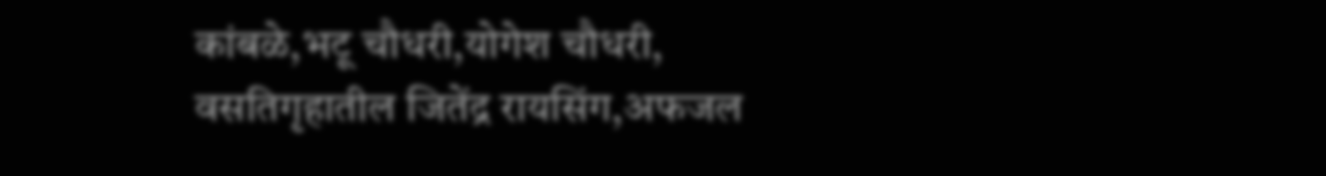कांबळे,भटू चौधरी,योगेश चौधरी, वसतिगृहातील जितेंद्र रायसिंग,अफजल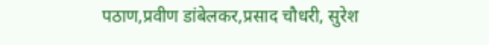पठाण,प्रवीण डांबेलकर,प्रसाद चौधरी, सुरेश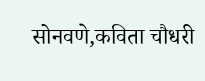सोनवणे,कविता चौधरी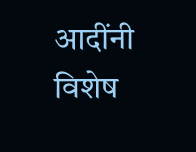आदींनी विशेष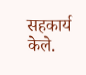सहकार्य केले.